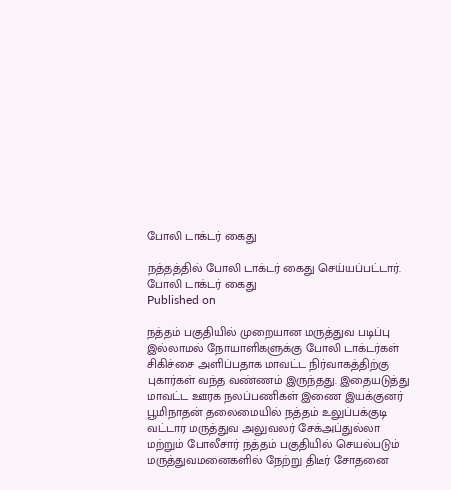போலி டாக்டர் கைது

நத்தத்தில் போலி டாக்டர் கைது செய்யப்பட்டார்.
போலி டாக்டர் கைது
Published on

நத்தம் பகுதியில் முறையான மருத்துவ படிப்பு இல்லாமல் நோயாளிகளுக்கு போலி டாக்டர்கள் சிகிச்சை அளிப்பதாக மாவட்ட நிர்வாகத்திற்கு புகார்கள் வந்த வண்ணம் இருந்தது. இதையடுத்து மாவட்ட ஊரக நலப்பணிகள் இணை இயக்குனர் பூமிநாதன் தலைமையில் நத்தம் உலுப்பக்குடி வட்டார மருத்துவ அலுவலர் சேக்அப்துல்லா மற்றும் போலீசார் நத்தம் பகுதியில் செயல்படும் மருத்துவமனைகளில் நேற்று திடீர் சோதனை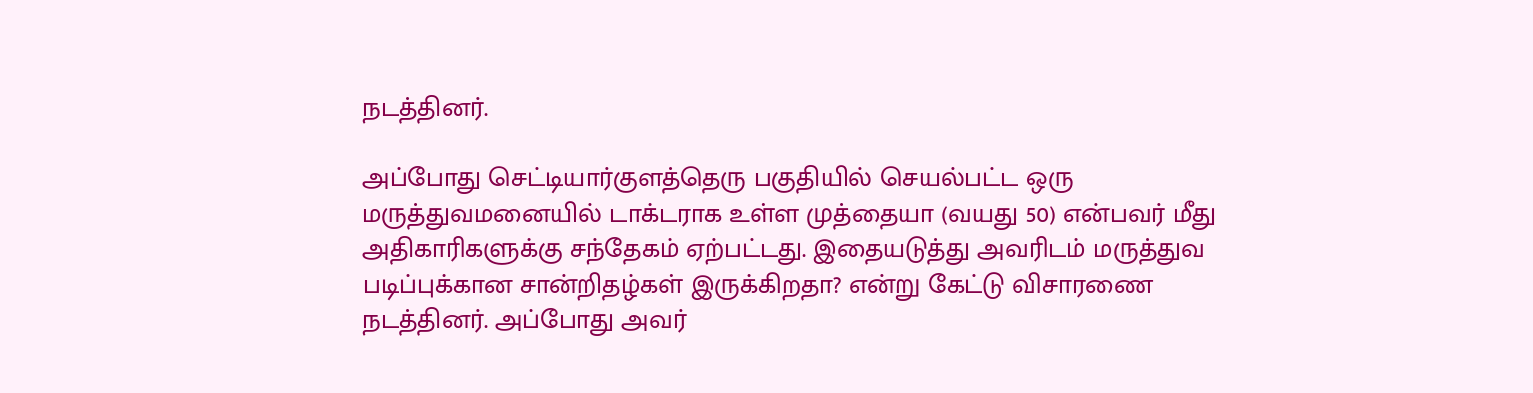நடத்தினர்.

அப்போது செட்டியார்குளத்தெரு பகுதியில் செயல்பட்ட ஒரு மருத்துவமனையில் டாக்டராக உள்ள முத்தையா (வயது 50) என்பவர் மீது அதிகாரிகளுக்கு சந்தேகம் ஏற்பட்டது. இதையடுத்து அவரிடம் மருத்துவ படிப்புக்கான சான்றிதழ்கள் இருக்கிறதா? என்று கேட்டு விசாரணை நடத்தினர். அப்போது அவர்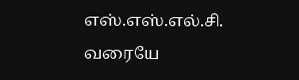எஸ்.எஸ்.எல்.சி. வரையே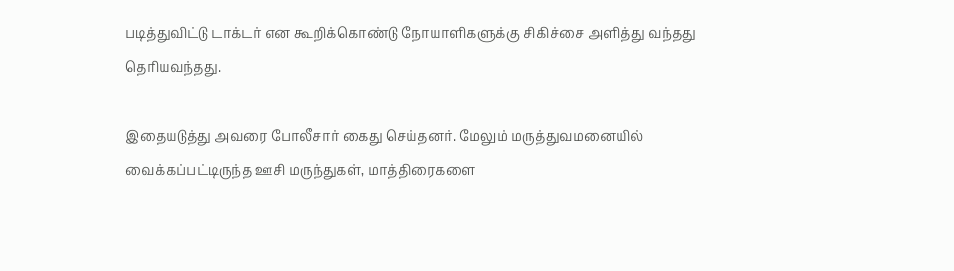படித்துவிட்டு டாக்டர் என கூறிக்கொண்டு நோயாளிகளுக்கு சிகிச்சை அளித்து வந்தது தெரியவந்தது.

இதையடுத்து அவரை போலீசார் கைது செய்தனர். மேலும் மருத்துவமனையில் வைக்கப்பட்டிருந்த ஊசி மருந்துகள், மாத்திரைகளை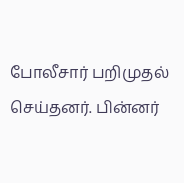போலீசார் பறிமுதல் செய்தனர். பின்னர்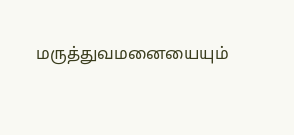மருத்துவமனையையும்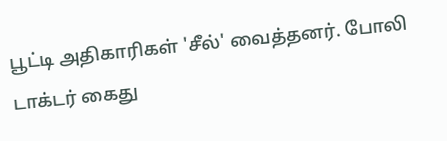பூட்டி அதிகாரிகள் 'சீல்' வைத்தனர். போலி டாக்டர் கைது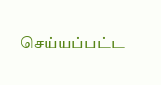செய்யப்பட்ட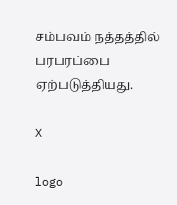சம்பவம் நத்தத்தில் பரபரப்பை ஏற்படுத்தியது.

X

logo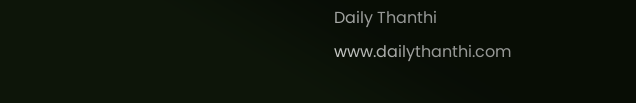Daily Thanthi
www.dailythanthi.com